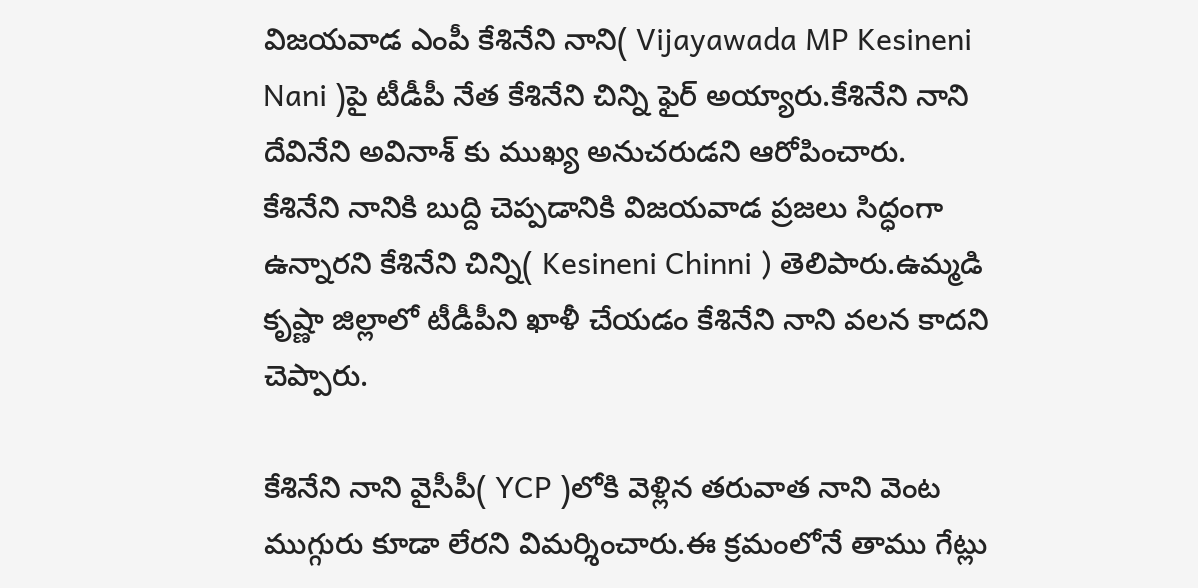విజయవాడ ఎంపీ కేశినేని నాని( Vijayawada MP Kesineni Nani )పై టీడీపీ నేత కేశినేని చిన్ని ఫైర్ అయ్యారు.కేశినేని నాని దేవినేని అవినాశ్ కు ముఖ్య అనుచరుడని ఆరోపించారు.
కేశినేని నానికి బుద్ది చెప్పడానికి విజయవాడ ప్రజలు సిద్ధంగా ఉన్నారని కేశినేని చిన్ని( Kesineni Chinni ) తెలిపారు.ఉమ్మడి కృష్ణా జిల్లాలో టీడీపీని ఖాళీ చేయడం కేశినేని నాని వలన కాదని చెప్పారు.

కేశినేని నాని వైసీపీ( YCP )లోకి వెళ్లిన తరువాత నాని వెంట ముగ్గురు కూడా లేరని విమర్శించారు.ఈ క్రమంలోనే తాము గేట్లు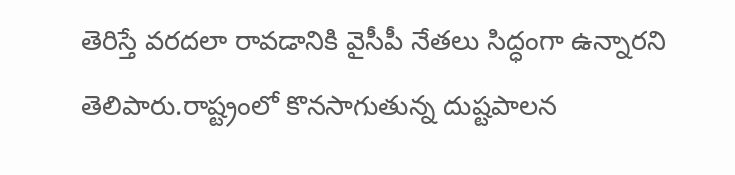తెరిస్తే వరదలా రావడానికి వైసీపీ నేతలు సిద్ధంగా ఉన్నారని తెలిపారు.రాష్ట్రంలో కొనసాగుతున్న దుష్టపాలన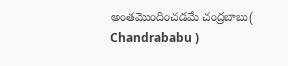అంతమొందించడమే చంద్రబాబు( Chandrababu )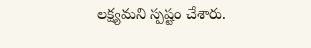లక్ష్యమని స్పష్టం చేశారు.